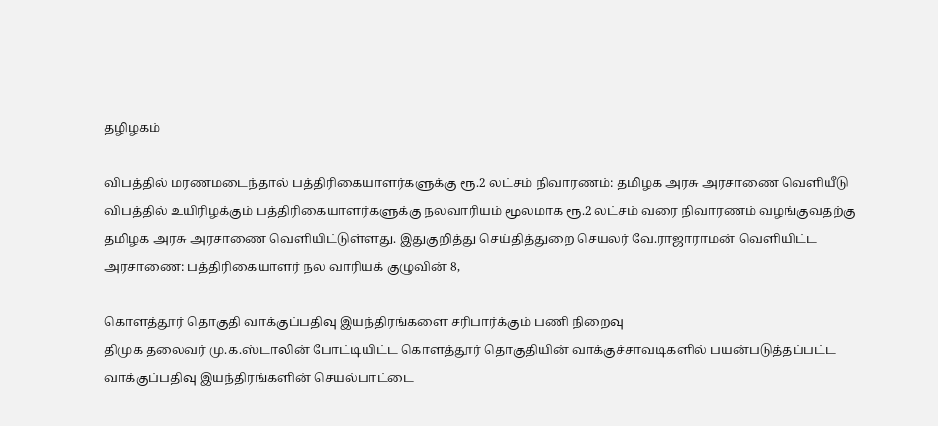தழிழகம்

விபத்தில் மரணமடைந்தால் பத்திரிகையாளர்களுக்கு ரூ.2 லட்சம் நிவாரணம்: தமிழக அரசு அரசாணை வெளியீடு
விபத்தில் உயிரிழக்கும் பத்திரிகையாளர்களுக்கு நலவாரியம் மூலமாக ரூ.2 லட்சம் வரை நிவாரணம் வழங்குவதற்கு தமிழக அரசு அரசாணை வெளியிட்டுள்ளது. இதுகுறித்து செய்தித்துறை செயலர் வே.ராஜாராமன் வெளியிட்ட அரசாணை: பத்திரிகையாளர் நல வாரியக் குழுவின் 8,

கொளத்தூர் தொகுதி வாக்குப்பதிவு இயந்திரங்களை சரிபார்க்கும் பணி நிறைவு
திமுக தலைவர் மு.க.ஸ்டாலின் போட்டியிட்ட கொளத்தூர் தொகுதியின் வாக்குச்சாவடிகளில் பயன்படுத்தப்பட்ட வாக்குப்பதிவு இயந்திரங்களின் செயல்பாட்டை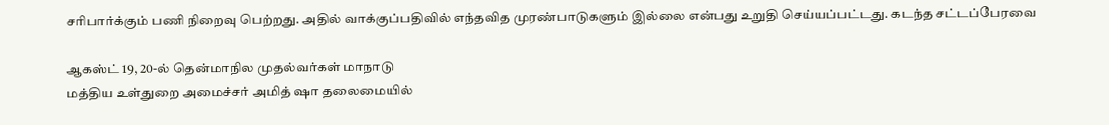சரிபார்க்கும் பணி நிறைவு பெற்றது. அதில் வாக்குப்பதிவில் எந்தவித முரண்பாடுகளும் இல்லை என்பது உறுதி செய்யப்பட்டது. கடந்த சட்டப்பேரவை

ஆகஸ்ட் 19, 20-ல் தென்மாநில முதல்வர்கள் மாநாடு
மத்திய உள்துறை அமைச்சர் அமித் ஷா தலைமையில்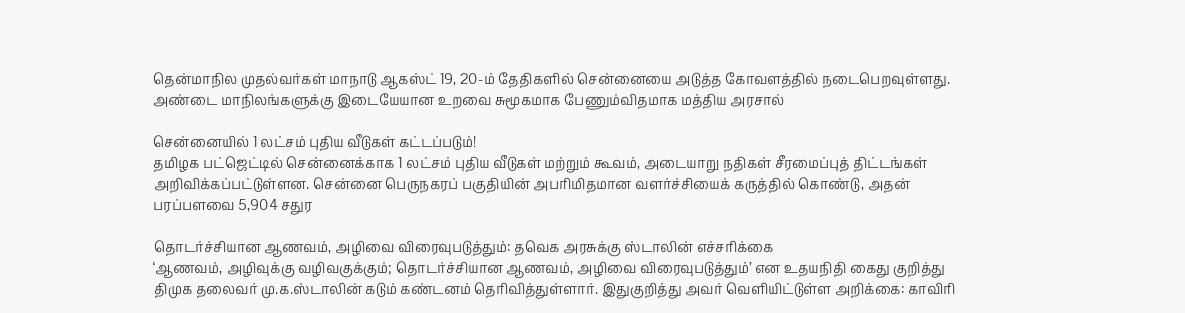தென்மாநில முதல்வர்கள் மாநாடு ஆகஸ்ட் 19, 20-ம் தேதிகளில் சென்னையை அடுத்த கோவளத்தில் நடைபெறவுள்ளது. அண்டை மாநிலங்களுக்கு இடையேயான உறவை சுமூகமாக பேணும்விதமாக மத்திய அரசால்

சென்னையில் 1 லட்சம் புதிய வீடுகள் கட்டப்படும்!
தமிழக பட்ஜெட்டில் சென்னைக்காக 1 லட்சம் புதிய வீடுகள் மற்றும் கூவம், அடையாறு நதிகள் சீரமைப்புத் திட்டங்கள் அறிவிக்கப்பட்டுள்ளன. சென்னை பெருநகரப் பகுதியின் அபரிமிதமான வளர்ச்சியைக் கருத்தில் கொண்டு, அதன் பரப்பளவை 5,904 சதுர

தொடர்ச்சியான ஆணவம், அழிவை விரைவுபடுத்தும்: தவெக அரசுக்கு ஸ்டாலின் எச்சரிக்கை
‘ஆணவம், அழிவுக்கு வழிவகுக்கும்; தொடர்ச்சியான ஆணவம், அழிவை விரைவுபடுத்தும்’ என உதயநிதி கைது குறித்து திமுக தலைவர் மு.க.ஸ்டாலின் கடும் கண்டனம் தெரிவித்துள்ளார். இதுகுறித்து அவர் வெளியிட்டுள்ள அறிக்கை: காவிரி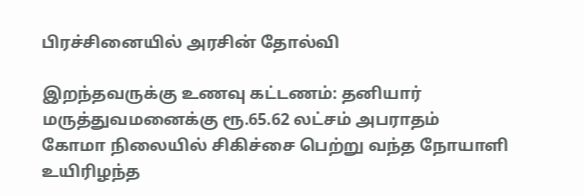பிரச்சினையில் அரசின் தோல்வி

இறந்தவருக்கு உணவு கட்டணம்: தனியார் மருத்துவமனைக்கு ரூ.65.62 லட்சம் அபராதம்
கோமா நிலையில் சிகிச்சை பெற்று வந்த நோயாளி உயிரிழந்த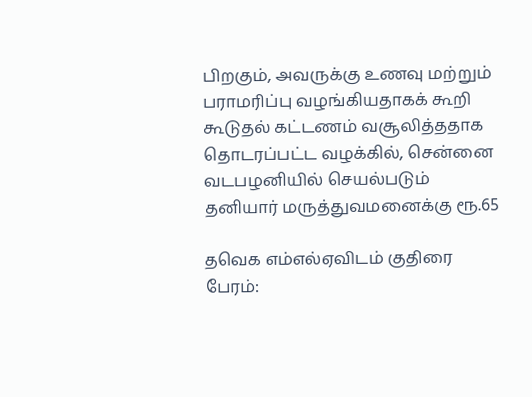பிறகும், அவருக்கு உணவு மற்றும் பராமரிப்பு வழங்கியதாகக் கூறி கூடுதல் கட்டணம் வசூலித்ததாக தொடரப்பட்ட வழக்கில், சென்னை வடபழனியில் செயல்படும் தனியார் மருத்துவமனைக்கு ரூ.65

தவெக எம்எல்ஏவிடம் குதிரை பேரம்: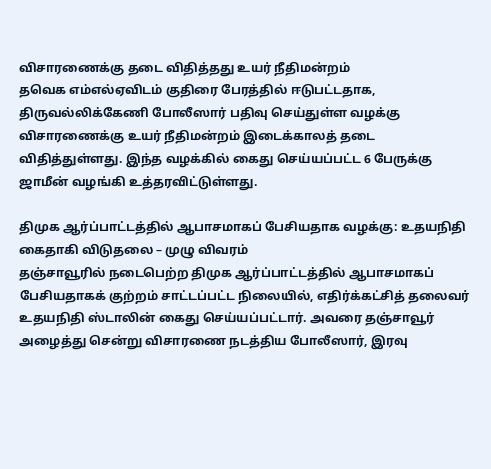விசாரணைக்கு தடை விதித்தது உயர் நீதிமன்றம்
தவெக எம்எல்ஏவிடம் குதிரை பேரத்தில் ஈடுபட்டதாக, திருவல்லிக்கேணி போலீஸார் பதிவு செய்துள்ள வழக்கு விசாரணைக்கு உயர் நீதிமன்றம் இடைக்காலத் தடை விதித்துள்ளது. இந்த வழக்கில் கைது செய்யப்பட்ட 6 பேருக்கு ஜாமீன் வழங்கி உத்தரவிட்டுள்ளது.

திமுக ஆர்ப்பாட்டத்தில் ஆபாசமாகப் பேசியதாக வழக்கு: உதயநிதி கைதாகி விடுதலை – முழு விவரம்
தஞ்சாவூரில் நடைபெற்ற திமுக ஆர்ப்பாட்டத்தில் ஆபாசமாகப் பேசியதாகக் குற்றம் சாட்டப்பட்ட நிலையில், எதிர்க்கட்சித் தலைவர் உதயநிதி ஸ்டாலின் கைது செய்யப்பட்டார். அவரை தஞ்சாவூர் அழைத்து சென்று விசாரணை நடத்திய போலீஸார், இரவு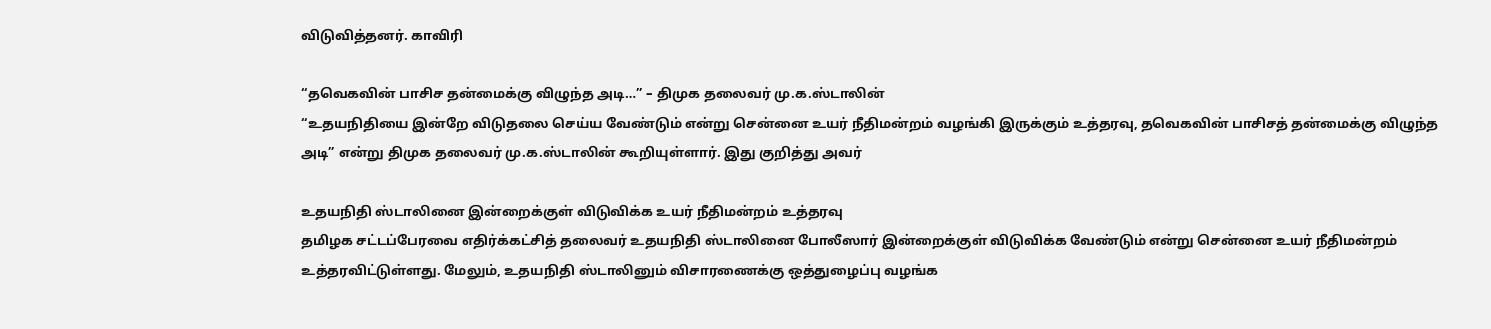விடுவித்தனர். காவிரி

“தவெகவின் பாசிச தன்மைக்கு விழுந்த அடி…” – திமுக தலைவர் மு.க.ஸ்டாலின்
“உதயநிதியை இன்றே விடுதலை செய்ய வேண்டும் என்று சென்னை உயர் நீதிமன்றம் வழங்கி இருக்கும் உத்தரவு, தவெகவின் பாசிசத் தன்மைக்கு விழுந்த அடி” என்று திமுக தலைவர் மு.க.ஸ்டாலின் கூறியுள்ளார். இது குறித்து அவர்

உதயநிதி ஸ்டாலினை இன்றைக்குள் விடுவிக்க உயர் நீதிமன்றம் உத்தரவு
தமிழக சட்டப்பேரவை எதிர்க்கட்சித் தலைவர் உதயநிதி ஸ்டாலினை போலீஸார் இன்றைக்குள் விடுவிக்க வேண்டும் என்று சென்னை உயர் நீதிமன்றம் உத்தரவிட்டுள்ளது. மேலும், உதயநிதி ஸ்டாலினும் விசாரணைக்கு ஒத்துழைப்பு வழங்க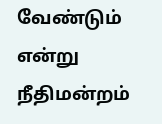வேண்டும் என்று நீதிமன்றம்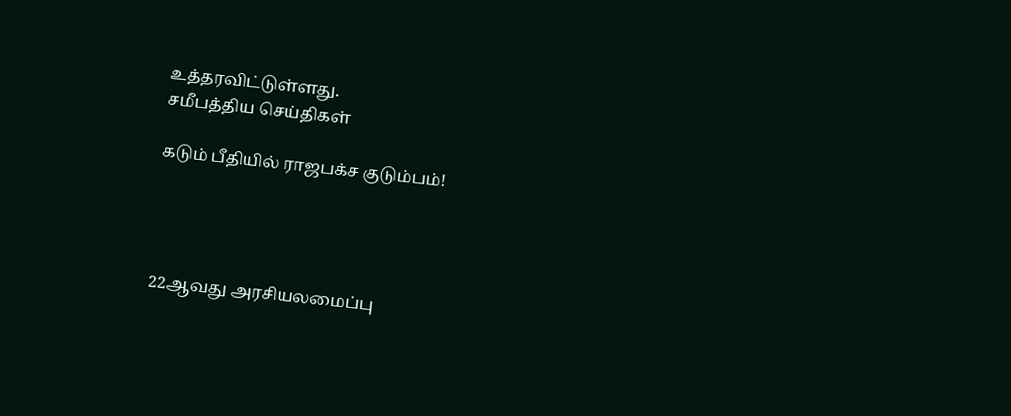உத்தரவிட்டுள்ளது.
சமீபத்திய செய்திகள்

கடும் பீதியில் ராஜபக்ச குடும்பம்!




22ஆவது அரசியலமைப்பு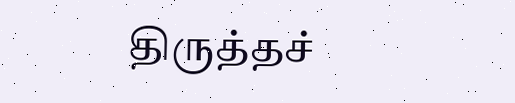திருத்தச்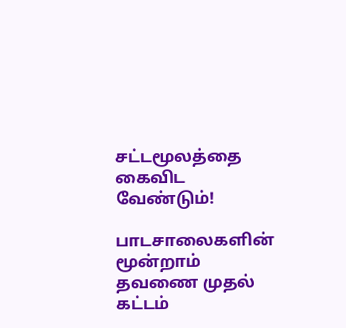சட்டமூலத்தை கைவிட வேண்டும்!

பாடசாலைகளின் மூன்றாம் தவணை முதல் கட்டம்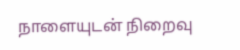நாளையுடன் நிறைவு